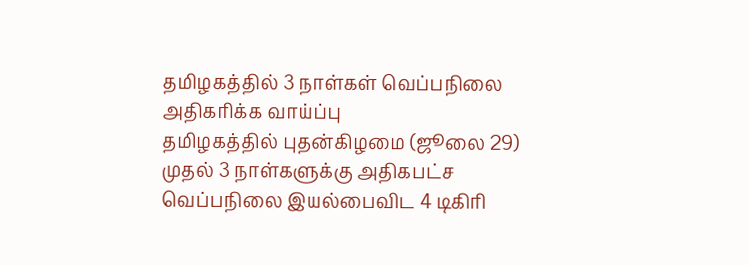தமிழகத்தில் 3 நாள்கள் வெப்பநிலை அதிகரிக்க வாய்ப்பு
தமிழகத்தில் புதன்கிழமை (ஜூலை 29) முதல் 3 நாள்களுக்கு அதிகபட்ச வெப்பநிலை இயல்பைவிட 4 டிகிரி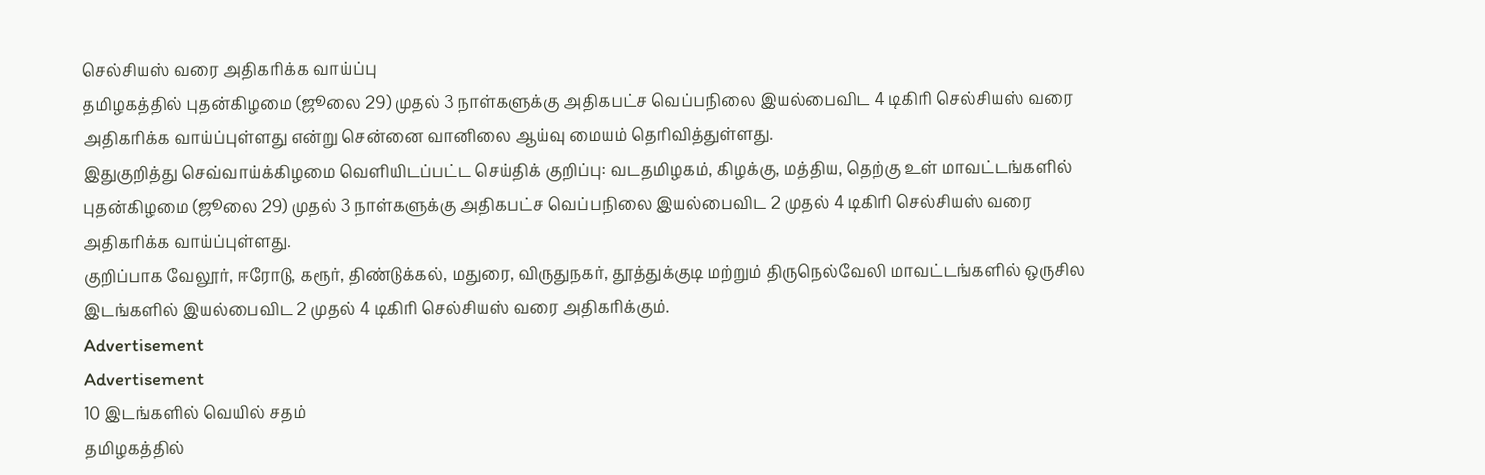செல்சியஸ் வரை அதிகரிக்க வாய்ப்பு
தமிழகத்தில் புதன்கிழமை (ஜூலை 29) முதல் 3 நாள்களுக்கு அதிகபட்ச வெப்பநிலை இயல்பைவிட 4 டிகிரி செல்சியஸ் வரை அதிகரிக்க வாய்ப்புள்ளது என்று சென்னை வானிலை ஆய்வு மையம் தெரிவித்துள்ளது.
இதுகுறித்து செவ்வாய்க்கிழமை வெளியிடப்பட்ட செய்திக் குறிப்பு: வடதமிழகம், கிழக்கு, மத்திய, தெற்கு உள் மாவட்டங்களில் புதன்கிழமை (ஜூலை 29) முதல் 3 நாள்களுக்கு அதிகபட்ச வெப்பநிலை இயல்பைவிட 2 முதல் 4 டிகிரி செல்சியஸ் வரை அதிகரிக்க வாய்ப்புள்ளது.
குறிப்பாக வேலூர், ஈரோடு, கரூர், திண்டுக்கல், மதுரை, விருதுநகர், தூத்துக்குடி மற்றும் திருநெல்வேலி மாவட்டங்களில் ஒருசில இடங்களில் இயல்பைவிட 2 முதல் 4 டிகிரி செல்சியஸ் வரை அதிகரிக்கும்.
Advertisement
Advertisement
10 இடங்களில் வெயில் சதம்
தமிழகத்தில்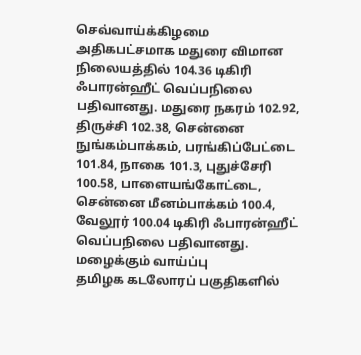செவ்வாய்க்கிழமை அதிகபட்சமாக மதுரை விமான நிலையத்தில் 104.36 டிகிரி ஃபாரன்ஹீட் வெப்பநிலை பதிவானது. மதுரை நகரம் 102.92, திருச்சி 102.38, சென்னை நுங்கம்பாக்கம், பரங்கிப்பேட்டை 101.84, நாகை 101.3, புதுச்சேரி 100.58, பாளையங்கோட்டை, சென்னை மீனம்பாக்கம் 100.4, வேலூர் 100.04 டிகிரி ஃபாரன்ஹீட் வெப்பநிலை பதிவானது.
மழைக்கும் வாய்ப்பு
தமிழக கடலோரப் பகுதிகளில்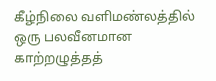கீழ்நிலை வளிமண்லத்தில் ஒரு பலவீனமான காற்றழுத்தத்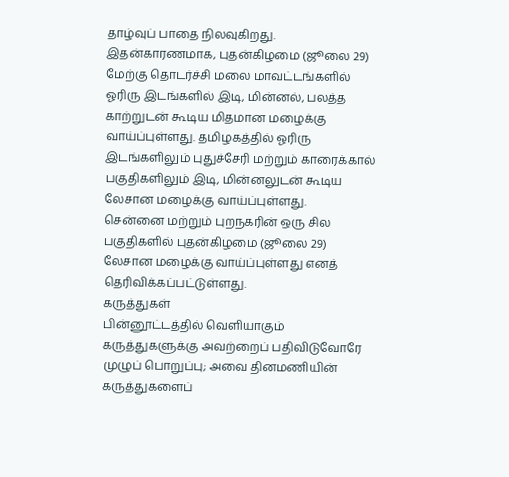தாழ்வுப் பாதை நிலவுகிறது. இதன்காரணமாக, புதன்கிழமை (ஜூலை 29) மேற்கு தொடர்ச்சி மலை மாவட்டங்களில் ஓரிரு இடங்களில் இடி, மின்னல், பலத்த காற்றுடன் கூடிய மிதமான மழைக்கு வாய்ப்புள்ளது. தமிழகத்தில் ஓரிரு இடங்களிலும் புதுச்சேரி மற்றும் காரைக்கால் பகுதிகளிலும் இடி, மின்னலுடன் கூடிய லேசான மழைக்கு வாய்ப்புள்ளது.
சென்னை மற்றும் புறநகரின் ஒரு சில பகுதிகளில் புதன்கிழமை (ஜூலை 29) லேசான மழைக்கு வாய்ப்புள்ளது எனத் தெரிவிக்கப்பட்டுள்ளது.
கருத்துகள்
பின்னூட்டத்தில் வெளியாகும் கருத்துகளுக்கு அவற்றைப் பதிவிடுவோரே முழுப் பொறுப்பு; அவை தினமணியின் கருத்துகளைப்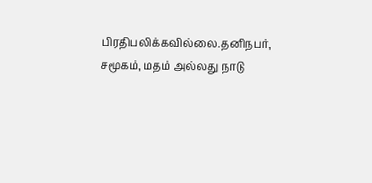பிரதிபலிக்கவில்லை.தனிநபர், சமூகம், மதம் அல்லது நாடு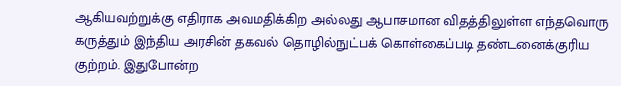ஆகியவற்றுக்கு எதிராக அவமதிக்கிற அல்லது ஆபாசமான விதத்திலுள்ள எந்தவொரு கருத்தும் இந்திய அரசின் தகவல் தொழில்நுட்பக் கொள்கைப்படி தண்டனைக்குரிய குற்றம். இதுபோன்ற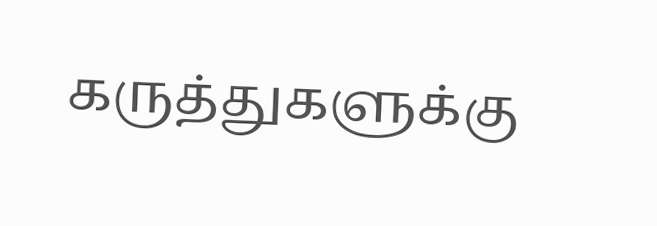கருத்துகளுக்கு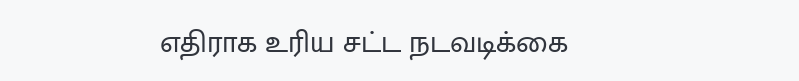எதிராக உரிய சட்ட நடவடிக்கை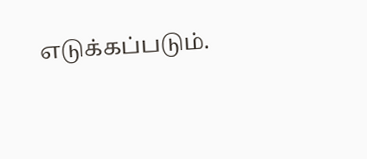எடுக்கப்படும்.